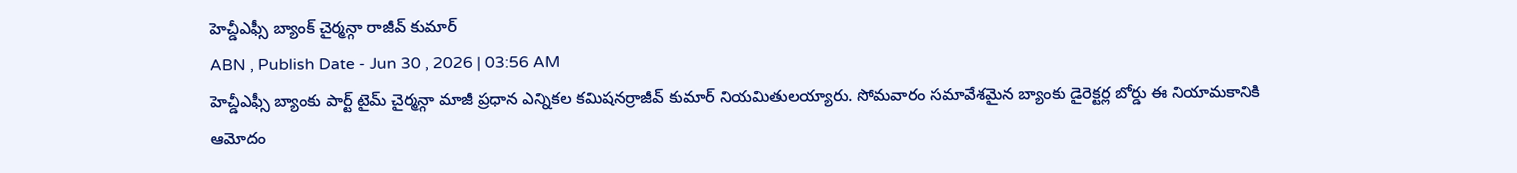హెచ్డీఎఫ్సీ బ్యాంక్ చైర్మన్గా రాజీవ్ కుమార్
ABN , Publish Date - Jun 30 , 2026 | 03:56 AM
హెచ్డీఎఫ్సీ బ్యాంకు పార్ట్ టైమ్ చైర్మన్గా మాజీ ప్రధాన ఎన్నికల కమిషనర్రాజీవ్ కుమార్ నియమితులయ్యారు. సోమవారం సమావేశమైన బ్యాంకు డైరెక్టర్ల బోర్డు ఈ నియామకానికి ఆమోదం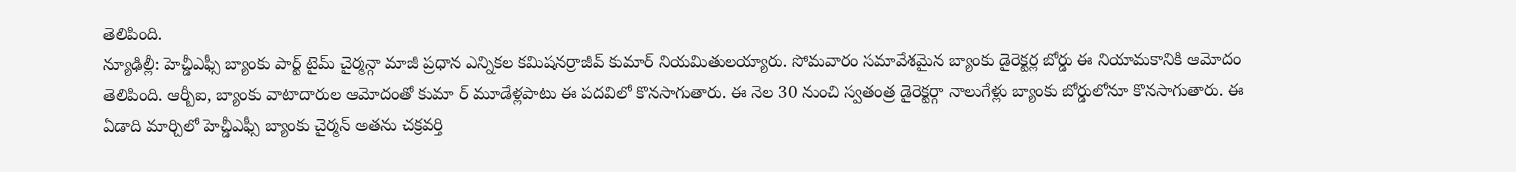తెలిపింది.
న్యూఢిల్లీ: హెచ్డీఎఫ్సీ బ్యాంకు పార్ట్ టైమ్ చైర్మన్గా మాజీ ప్రధాన ఎన్నికల కమిషనర్రాజీవ్ కుమార్ నియమితులయ్యారు. సోమవారం సమావేశమైన బ్యాంకు డైరెక్టర్ల బోర్డు ఈ నియామకానికి ఆమోదం తెలిపింది. ఆర్బీఐ, బ్యాంకు వాటాదారుల ఆమోదంతో కుమా ర్ మూడేళ్లపాటు ఈ పదవిలో కొనసాగుతారు. ఈ నెల 30 నుంచి స్వతంత్ర డైరెక్టర్గా నాలుగేళ్లు బ్యాంకు బోర్డులోనూ కొనసాగుతారు. ఈ ఏడాది మార్చిలో హెచ్డీఎఫ్సీ బ్యాంకు చైర్మన్ అతను చక్రవర్తి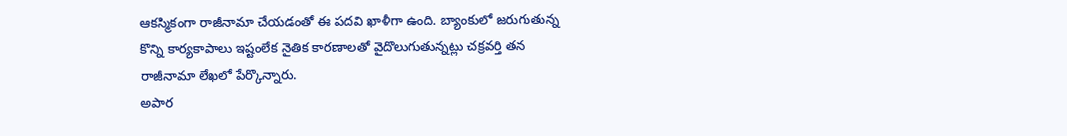ఆకస్మికంగా రాజీనామా చేయడంతో ఈ పదవి ఖాళీగా ఉంది. బ్యాంకులో జరుగుతున్న కొన్ని కార్యకాపాలు ఇష్టంలేక నైతిక కారణాలతో వైదొలుగుతున్నట్లు చక్రవర్తి తన రాజీనామా లేఖలో పేర్కొన్నారు.
అపార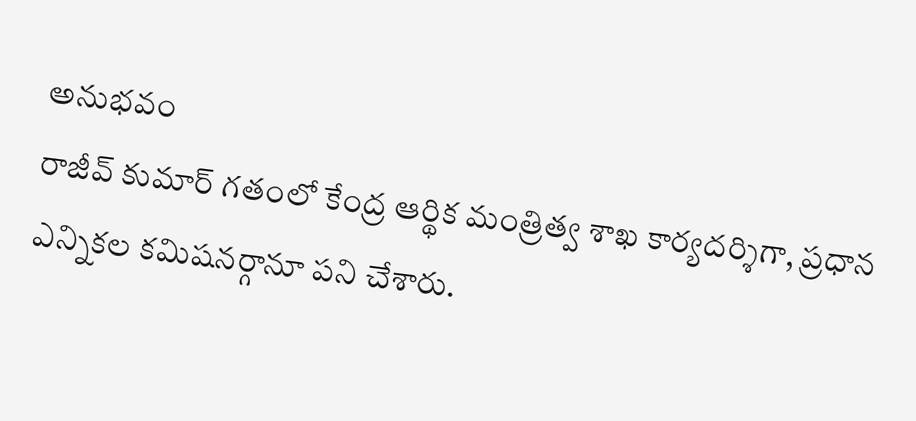అనుభవం
రాజీవ్ కుమార్ గతంలో కేంద్ర ఆర్థిక మంత్రిత్వ శాఖ కార్యదర్శిగా, ప్రధాన ఎన్నికల కమిషనర్గానూ పని చేశారు.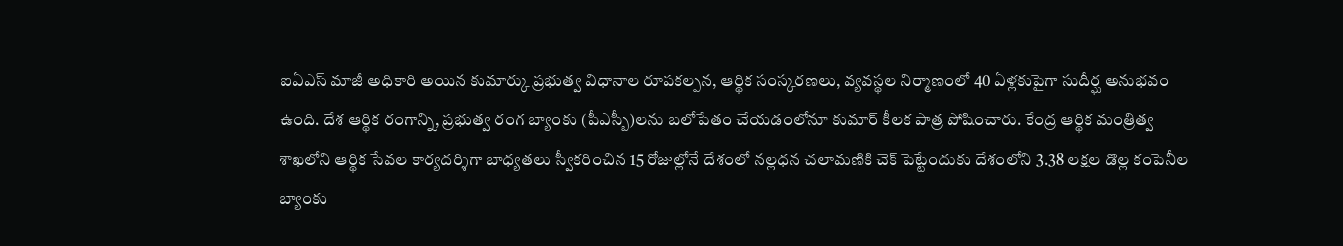ఐఏఎస్ మాజీ అధికారి అయిన కుమార్కు ప్రభుత్వ విధానాల రూపకల్పన, ఆర్థిక సంస్కరణలు, వ్యవస్థల నిర్మాణంలో 40 ఏళ్లకుపైగా సుదీర్ఘ అనుభవం ఉంది. దేశ ఆర్థిక రంగాన్ని, ప్రభుత్వ రంగ బ్యాంకు (పీఎస్బీ)లను బలోపేతం చేయడంలోనూ కుమార్ కీలక పాత్ర పోషించారు. కేంద్ర ఆర్థిక మంత్రిత్వ శాఖలోని ఆర్థిక సేవల కార్యదర్శిగా బాధ్యతలు స్వీకరించిన 15 రోజుల్లోనే దేశంలో నల్లధన చలామణికి చెక్ పెట్టేందుకు దేశంలోని 3.38 లక్షల డొల్ల కంపెనీల బ్యాంకు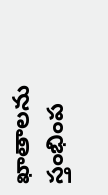ఖాతాలను స్తంభింప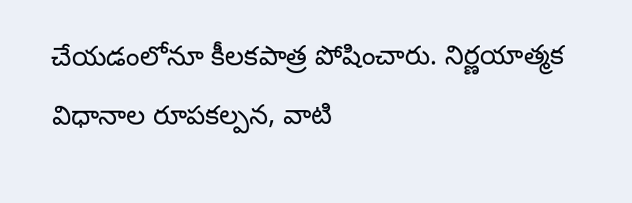చేయడంలోనూ కీలకపాత్ర పోషించారు. నిర్ణయాత్మక విధానాల రూపకల్పన, వాటి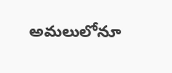అమలులోనూ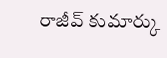రాజీవ్ కుమార్కు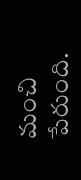మంచి పేరుంది.